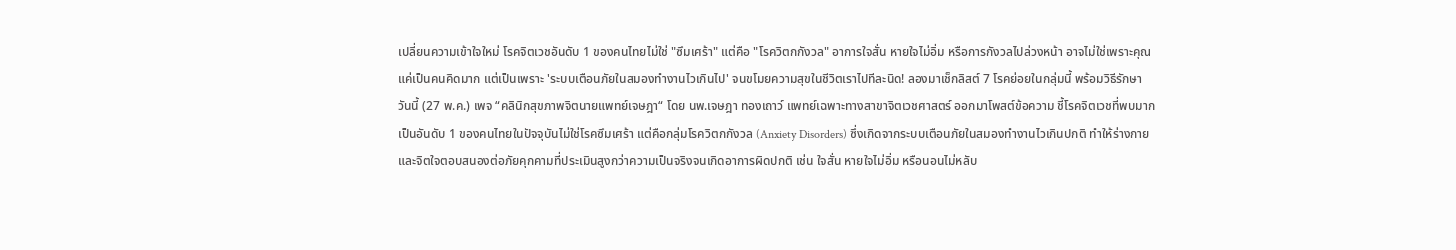เปลี่ยนความเข้าใจใหม่ โรคจิตเวชอันดับ 1 ของคนไทยไม่ใช่ "ซึมเศร้า" แต่คือ "โรควิตกกังวล" อาการใจสั่น หายใจไม่อิ่ม หรือการกังวลไปล่วงหน้า อาจไม่ใช่เพราะคุณแค่เป็นคนคิดมาก แต่เป็นเพราะ 'ระบบเตือนภัยในสมองทำงานไวเกินไป' จนขโมยความสุขในชีวิตเราไปทีละนิด! ลองมาเช็กลิสต์ 7 โรคย่อยในกลุ่มนี้ พร้อมวิธีรักษา
วันนี้ (27 พ.ค.) เพจ “คลินิกสุขภาพจิตนายแพทย์เจษฎา“ โดย นพ.เจษฎา ทองเถาว์ แพทย์เฉพาะทางสาขาจิตเวชศาสตร์ ออกมาโพสต์ข้อความ ชี้โรคจิตเวชที่พบมากเป็นอันดับ 1 ของคนไทยในปัจจุบันไม่ใช่โรคซึมเศร้า แต่คือกลุ่มโรควิตกกังวล (Anxiety Disorders) ซึ่งเกิดจากระบบเตือนภัยในสมองทำงานไวเกินปกติ ทำให้ร่างกายและจิตใจตอบสนองต่อภัยคุกคามที่ประเมินสูงกว่าความเป็นจริงจนเกิดอาการผิดปกติ เช่น ใจสั่น หายใจไม่อิ่ม หรือนอนไม่หลับ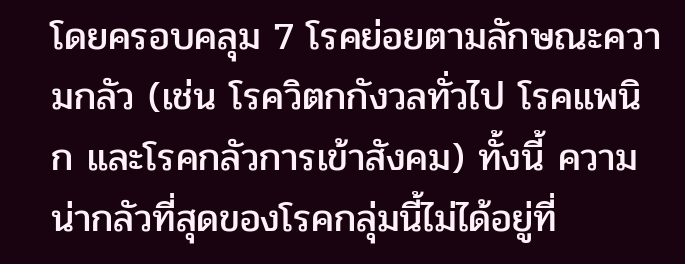โดยครอบคลุม 7 โรคย่อยตามลักษณะความกลัว (เช่น โรควิตกกังวลทั่วไป โรคแพนิก และโรคกลัวการเข้าสังคม) ทั้งนี้ ความน่ากลัวที่สุดของโรคกลุ่มนี้ไม่ได้อยู่ที่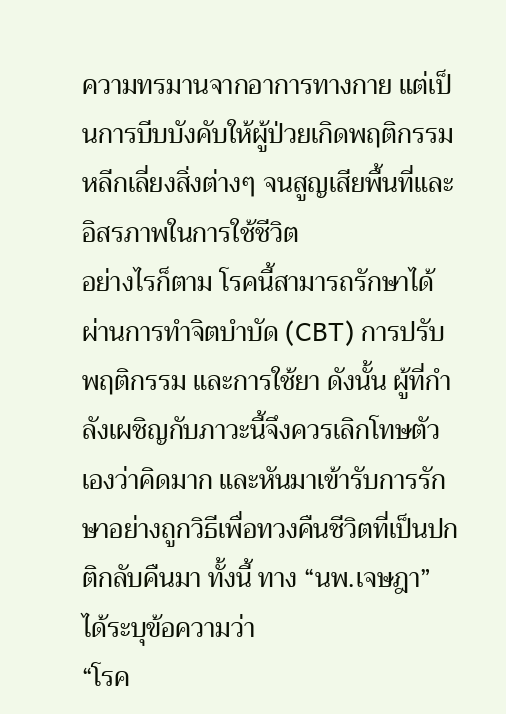ความทรมานจากอาการทางกาย แต่เป็นการบีบบังคับให้ผู้ป่วยเกิดพฤติกรรมหลีกเลี่ยงสิ่งต่างๆ จนสูญเสียพื้นที่และอิสรภาพในการใช้ชีวิต
อย่างไรก็ตาม โรคนี้สามารถรักษาได้ ผ่านการทำจิตบำบัด (CBT) การปรับพฤติกรรม และการใช้ยา ดังนั้น ผู้ที่กำลังเผชิญกับภาวะนี้จึงควรเลิกโทษตัวเองว่าคิดมาก และหันมาเข้ารับการรักษาอย่างถูกวิธีเพื่อทวงคืนชีวิตที่เป็นปกติกลับคืนมา ทั้งนี้ ทาง “นพ.เจษฎา” ได้ระบุข้อความว่า
“โรค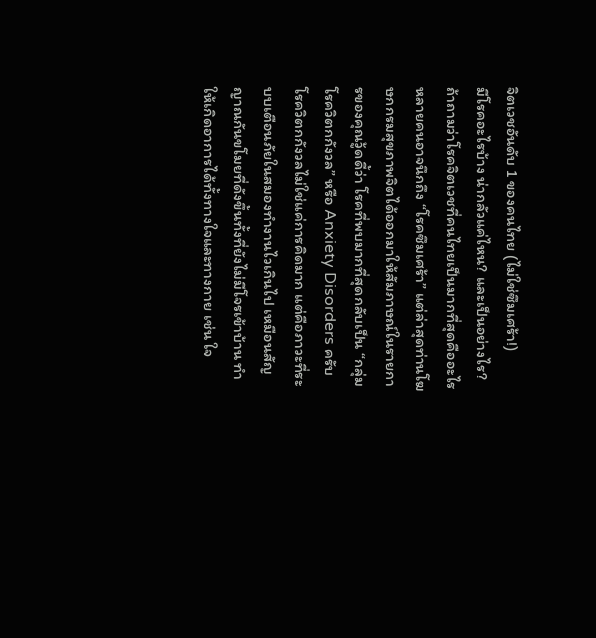จิตเวชอันดับ 1 ของคนไทย (ไม่ใช่ซึมเศร้า!)
มีโรคอะไรบ้าง น่ากลัวแค่ไหน? และเป็นอย่างไร?
ถ้าถามว่าโรคจิตเวชที่คนไทยเป็นมากที่สุดคืออะไร หลายคนอาจนึกถึง “โรคซึมเศร้า” แต่ล่าสุดท่านโฆษกกรมสุขภาพจิตได้ออกมาให้สัมภาษณ์ในรายการของคุณวู้ดดี้ว่า โรคที่พบมากที่สุดกลับเป็น “กลุ่มโรควิตกกังวล” หรือ Anxiety Disorders ครับ
โรควิตกกังวลไม่ใช่แค่การคิดมาก แต่คือภาวะที่ระบบเตือนภัยในสมองทำงานไวเกินไป เหมือนสัญญาณกันขโมยที่ดังขึ้นทั้งที่ยังไม่มีโจรเข้าบ้าน ทำให้เกิดอาการได้ทั้งทางใจและทางกาย เช่น ใจ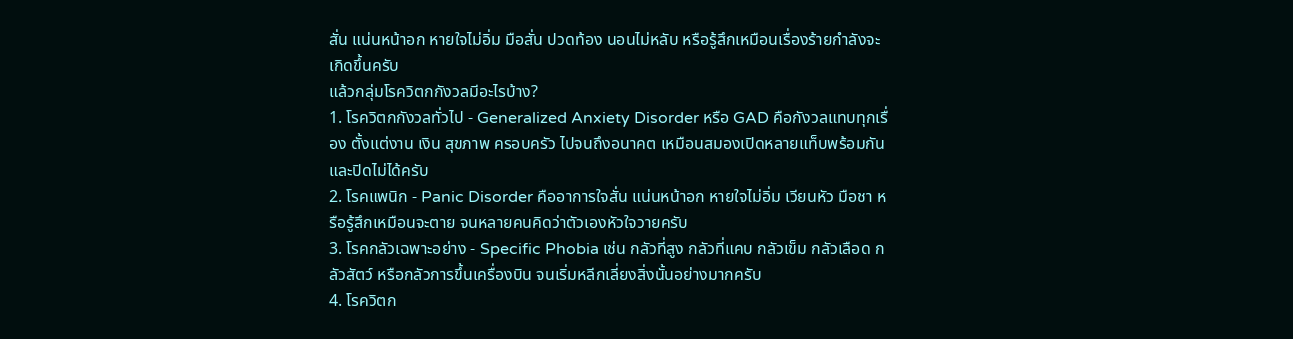สั่น แน่นหน้าอก หายใจไม่อิ่ม มือสั่น ปวดท้อง นอนไม่หลับ หรือรู้สึกเหมือนเรื่องร้ายกำลังจะเกิดขึ้นครับ
แล้วกลุ่มโรควิตกกังวลมีอะไรบ้าง?
1. โรควิตกกังวลทั่วไป - Generalized Anxiety Disorder หรือ GAD คือกังวลแทบทุกเรื่อง ตั้งแต่งาน เงิน สุขภาพ ครอบครัว ไปจนถึงอนาคต เหมือนสมองเปิดหลายแท็บพร้อมกันและปิดไม่ได้ครับ
2. โรคแพนิก - Panic Disorder คืออาการใจสั่น แน่นหน้าอก หายใจไม่อิ่ม เวียนหัว มือชา หรือรู้สึกเหมือนจะตาย จนหลายคนคิดว่าตัวเองหัวใจวายครับ
3. โรคกลัวเฉพาะอย่าง - Specific Phobia เช่น กลัวที่สูง กลัวที่แคบ กลัวเข็ม กลัวเลือด กลัวสัตว์ หรือกลัวการขึ้นเครื่องบิน จนเริ่มหลีกเลี่ยงสิ่งนั้นอย่างมากครับ
4. โรควิตก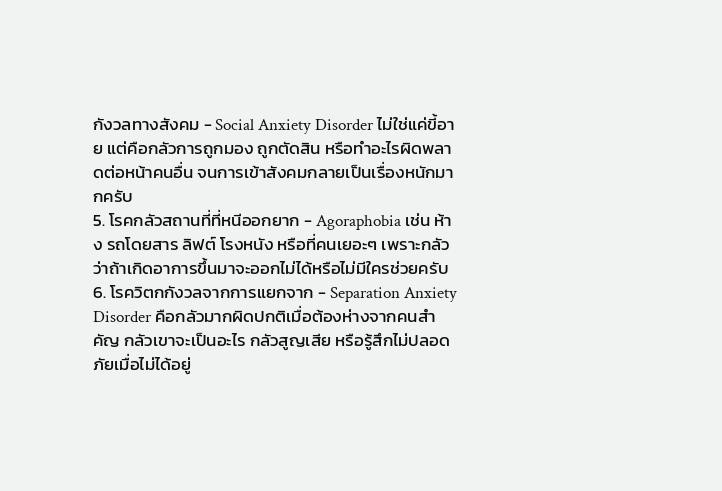กังวลทางสังคม - Social Anxiety Disorder ไม่ใช่แค่ขี้อาย แต่คือกลัวการถูกมอง ถูกตัดสิน หรือทำอะไรผิดพลาดต่อหน้าคนอื่น จนการเข้าสังคมกลายเป็นเรื่องหนักมากครับ
5. โรคกลัวสถานที่ที่หนีออกยาก - Agoraphobia เช่น ห้าง รถโดยสาร ลิฟต์ โรงหนัง หรือที่คนเยอะๆ เพราะกลัวว่าถ้าเกิดอาการขึ้นมาจะออกไม่ได้หรือไม่มีใครช่วยครับ
6. โรควิตกกังวลจากการแยกจาก - Separation Anxiety Disorder คือกลัวมากผิดปกติเมื่อต้องห่างจากคนสำคัญ กลัวเขาจะเป็นอะไร กลัวสูญเสีย หรือรู้สึกไม่ปลอดภัยเมื่อไม่ได้อยู่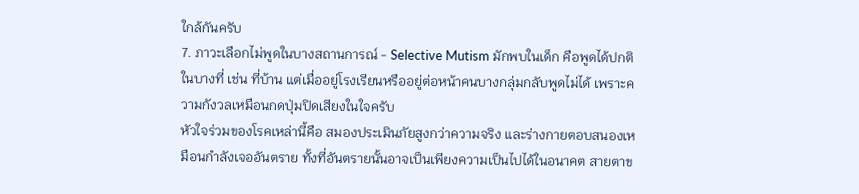ใกล้กันครับ
7. ภาวะเลือกไม่พูดในบางสถานการณ์ - Selective Mutism มักพบในเด็ก คือพูดได้ปกติในบางที่ เช่น ที่บ้าน แต่เมื่ออยู่โรงเรียนหรืออยู่ต่อหน้าคนบางกลุ่มกลับพูดไม่ได้ เพราะความกังวลเหมือนกดปุ่มปิดเสียงในใจครับ
หัวใจร่วมของโรคเหล่านี้คือ สมองประเมินภัยสูงกว่าความจริง และร่างกายตอบสนองเหมือนกำลังเจออันตราย ทั้งที่อันตรายนั้นอาจเป็นเพียงความเป็นไปได้ในอนาคต สายตาข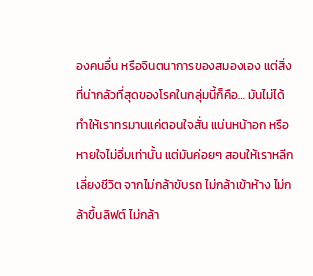องคนอื่น หรือจินตนาการของสมองเอง แต่สิ่งที่น่ากลัวที่สุดของโรคในกลุ่มนี้ก็คือ… มันไม่ได้ทำให้เราทรมานแค่ตอนใจสั่น แน่นหน้าอก หรือหายใจไม่อิ่มเท่านั้น แต่มันค่อยๆ สอนให้เราหลีกเลี่ยงชีวิต จากไม่กล้าขับรถ ไม่กล้าเข้าห้าง ไม่กล้าขึ้นลิฟต์ ไม่กล้า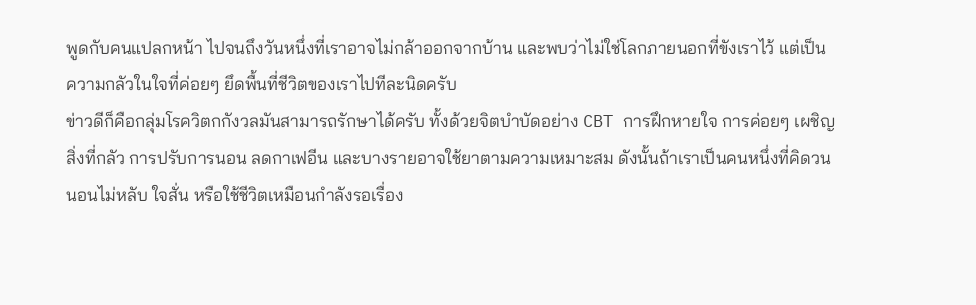พูดกับคนแปลกหน้า ไปจนถึงวันหนึ่งที่เราอาจไม่กล้าออกจากบ้าน และพบว่าไม่ใช่โลกภายนอกที่ขังเราไว้ แต่เป็นความกลัวในใจที่ค่อยๆ ยึดพื้นที่ชีวิตของเราไปทีละนิดครับ
ข่าวดีก็คือกลุ่มโรควิตกกังวลมันสามารถรักษาได้ครับ ทั้งด้วยจิตบำบัดอย่าง CBT การฝึกหายใจ การค่อยๆ เผชิญสิ่งที่กลัว การปรับการนอน ลดกาเฟอีน และบางรายอาจใช้ยาตามความเหมาะสม ดังนั้นถ้าเราเป็นคนหนึ่งที่คิดวน นอนไม่หลับ ใจสั่น หรือใช้ชีวิตเหมือนกำลังรอเรื่อง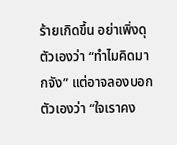ร้ายเกิดขึ้น อย่าเพิ่งดุตัวเองว่า “ทำไมคิดมากจัง” แต่อาจลองบอกตัวเองว่า “ใจเราคง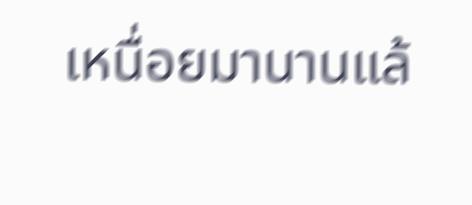เหนื่อยมานานแล้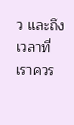ว และถึงเวลาที่เราควร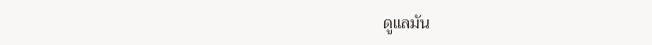ดูแลมัน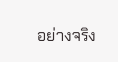อย่างจริง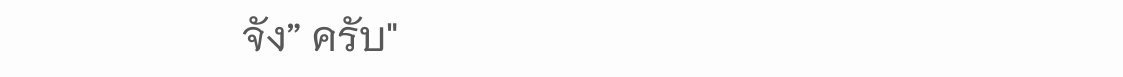จัง” ครับ"